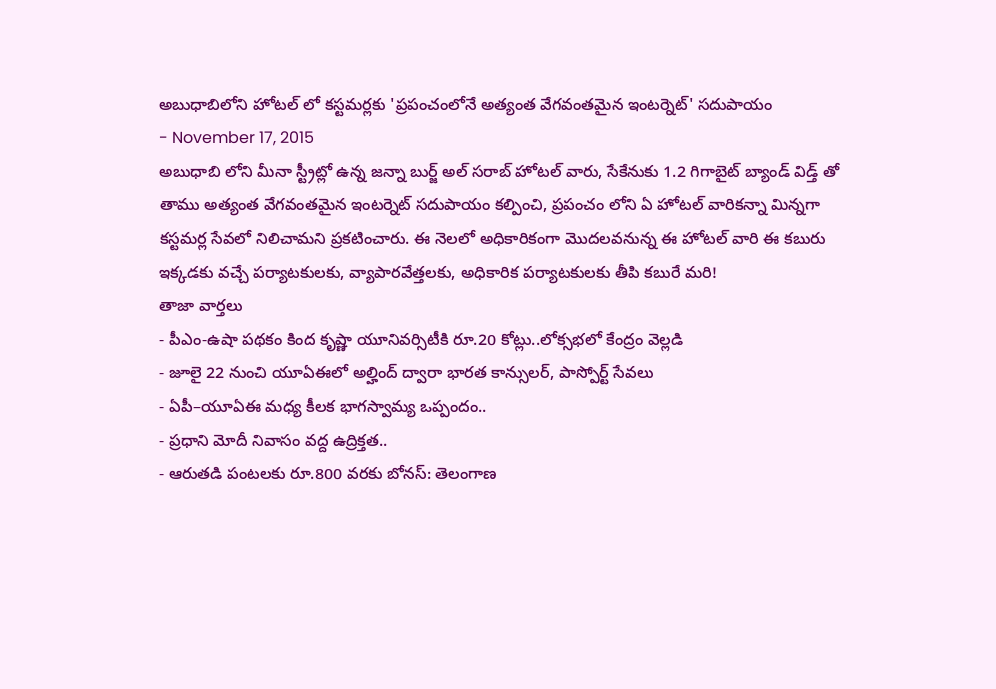అబుధాబిలోని హోటల్ లో కస్టమర్లకు 'ప్రపంచంలోనే అత్యంత వేగవంతమైన ఇంటర్నెట్' సదుపాయం
- November 17, 2015
అబుధాబి లోని మీనా స్ట్రీట్లో ఉన్న జన్నా బుర్జ్ అల్ సరాబ్ హోటల్ వారు, సేకేనుకు 1.2 గిగాబైట్ బ్యాండ్ విడ్త్ తో తాము అత్యంత వేగవంతమైన ఇంటర్నెట్ సదుపాయం కల్పించి, ప్రపంచం లోని ఏ హోటల్ వారికన్నా మిన్నగా కస్టమర్ల సేవలో నిలిచామని ప్రకటించారు. ఈ నెలలో అధికారికంగా మొదలవనున్న ఈ హోటల్ వారి ఈ కబురు ఇక్కడకు వచ్చే పర్యాటకులకు, వ్యాపారవేత్తలకు, అధికారిక పర్యాటకులకు తీపి కబురే మరి!
తాజా వార్తలు
- పీఎం-ఉషా పథకం కింద కృష్ణా యూనివర్సిటీకి రూ.20 కోట్లు..లోక్సభలో కేంద్రం వెల్లడి
- జూలై 22 నుంచి యూఏఈలో అల్హింద్ ద్వారా భారత కాన్సులర్, పాస్పోర్ట్ సేవలు
- ఏపీ–యూఏఈ మధ్య కీలక భాగస్వామ్య ఒప్పందం..
- ప్రధాని మోదీ నివాసం వద్ద ఉద్రిక్తత..
- ఆరుతడి పంటలకు రూ.800 వరకు బోనస్: తెలంగాణ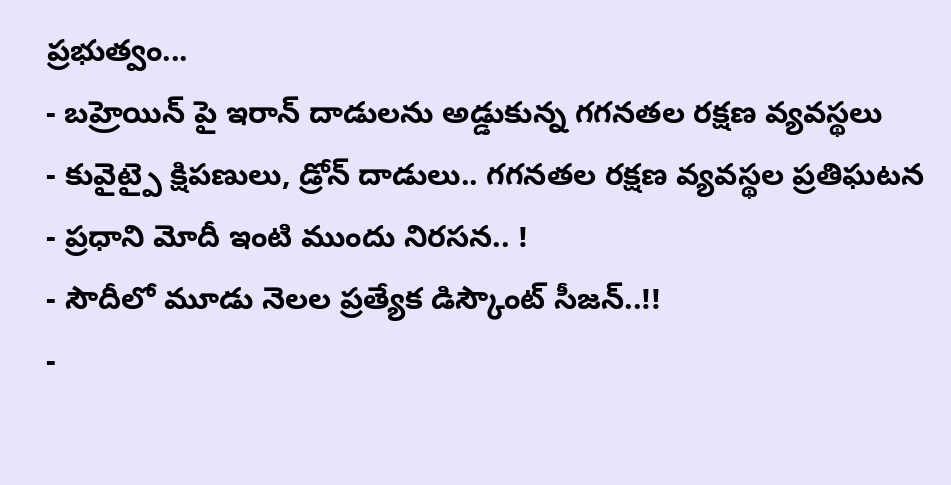ప్రభుత్వం...
- బహ్రెయిన్ పై ఇరాన్ దాడులను అడ్డుకున్న గగనతల రక్షణ వ్యవస్థలు
- కువైట్పై క్షిపణులు, డ్రోన్ దాడులు.. గగనతల రక్షణ వ్యవస్థల ప్రతిఘటన
- ప్రధాని మోదీ ఇంటి ముందు నిరసన.. !
- సౌదీలో మూడు నెలల ప్రత్యేక డిస్కౌంట్ సీజన్..!!
-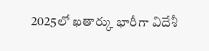2025లో ఖతార్కు భారీగా విదేశీ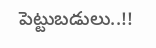పెట్టుబడులు..!!